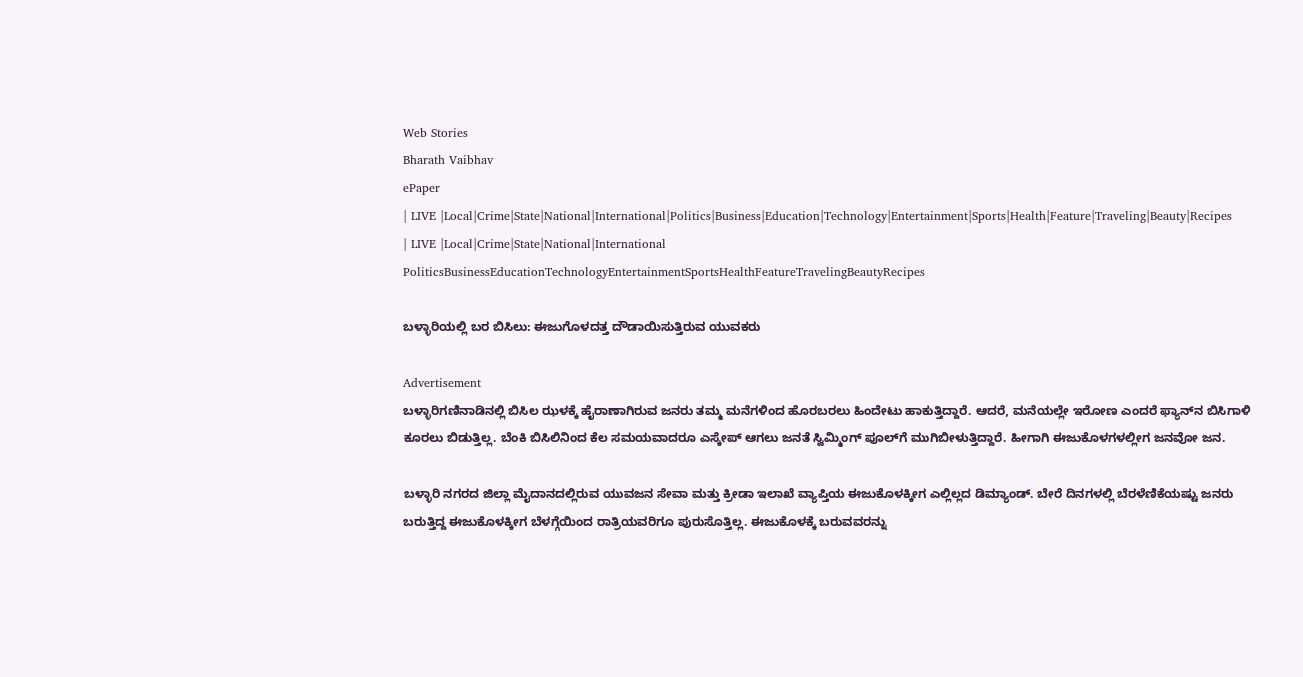Web Stories
Bharath Vaibhav
ePaper
| LIVE |Local|Crime|State|National|International|Politics|Business|Education|Technology|Entertainment|Sports|Health|Feature|Traveling|Beauty|Recipes
| LIVE |Local|Crime|State|National|International
PoliticsBusinessEducationTechnologyEntertainmentSportsHealthFeatureTravelingBeautyRecipes

ಬಳ್ಳಾರಿಯಲ್ಲಿ ಬರ ಬಿಸಿಲು: ಈಜುಗೊಳದತ್ತ ದೌಡಾಯಿಸುತ್ತಿರುವ ಯುವಕರು

Advertisement
ಬಳ್ಳಾರಿಗಣಿನಾಡಿನಲ್ಲಿ ಬಿಸಿಲ ಝಳಕ್ಕೆ ಹೈರಾಣಾಗಿರುವ ಜನರು ತಮ್ಮ ಮನೆಗಳಿಂದ ಹೊರಬರಲು ಹಿಂದೇಟು ಹಾಕುತ್ತಿದ್ದಾರೆ. ಆದರೆ, ಮನೆಯಲ್ಲೇ ಇರೋಣ ಎಂದರೆ ಫ್ಯಾನ್‌ನ ಬಿಸಿಗಾಳಿ ಕೂರಲು ಬಿಡುತ್ತಿಲ್ಲ. ಬೆಂಕಿ ಬಿಸಿಲಿನಿಂದ ಕೆಲ ಸಮಯವಾದರೂ ಎಸ್ಕೇಪ್ ಆಗಲು ಜನತೆ ಸ್ವಿಮ್ಮಿಂಗ್ ಪೂಲ್‌ಗೆ ಮುಗಿಬೀಳುತ್ತಿದ್ದಾರೆ. ಹೀಗಾಗಿ ಈಜುಕೊಳಗಳಲ್ಲೀಗ ಜನವೋ ಜನ.

ಬಳ್ಳಾರಿ ನಗರದ ಜಿಲ್ಲಾ ಮೈದಾನದಲ್ಲಿರುವ ಯುವಜನ ಸೇವಾ ಮತ್ತು ಕ್ರೀಡಾ ಇಲಾಖೆ ವ್ಯಾಪ್ತಿಯ ಈಜುಕೊಳಕ್ಕೀಗ ಎಲ್ಲಿಲ್ಲದ ಡಿಮ್ಯಾಂಡ್. ಬೇರೆ ದಿನಗಳಲ್ಲಿ ಬೆರಳೆಣಿಕೆಯಷ್ಟು ಜನರು ಬರುತ್ತಿದ್ದ ಈಜುಕೊಳಕ್ಕೀಗ ಬೆಳಗ್ಗೆಯಿಂದ ರಾತ್ರಿಯವರಿಗೂ ಪುರುಸೊತ್ತಿಲ್ಲ. ಈಜುಕೊಳಕ್ಕೆ ಬರುವವರನ್ನು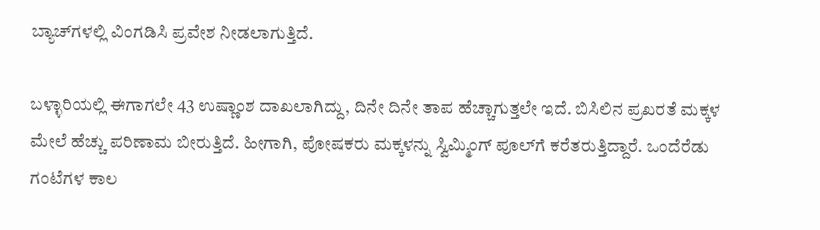ಬ್ಯಾಚ್‌ಗಳಲ್ಲಿ ವಿಂಗಡಿಸಿ ಪ್ರವೇಶ ನೀಡಲಾಗುತ್ತಿದೆ.

ಬಳ್ಳಾರಿಯಲ್ಲಿ ಈಗಾಗಲೇ 43 ಉಷ್ಣಾಂಶ ದಾಖಲಾಗಿದ್ದು, ದಿನೇ ದಿನೇ ತಾಪ ಹೆಚ್ಚಾಗುತ್ತಲೇ ಇದೆ. ಬಿಸಿಲಿನ ಪ್ರಖರತೆ ಮಕ್ಕಳ ಮೇಲೆ ಹೆಚ್ಚು ಪರಿಣಾಮ ಬೀರುತ್ತಿದೆ. ಹೀಗಾಗಿ, ಪೋಷಕರು ಮಕ್ಕಳನ್ನು ಸ್ವಿಮ್ಮಿಂಗ್ ಪೂಲ್‌ಗೆ ಕರೆತರುತ್ತಿದ್ದಾರೆ. ಒಂದೆರೆಡು ಗಂಟೆಗಳ ಕಾಲ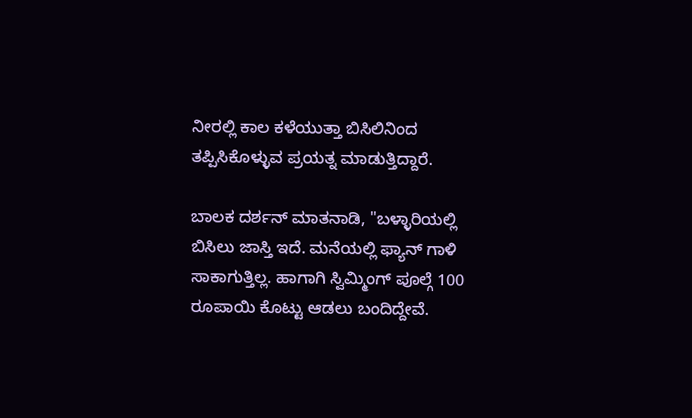ನೀರಲ್ಲಿ ಕಾಲ ಕಳೆಯುತ್ತಾ ಬಿಸಿಲಿನಿಂದ ತಪ್ಪಿಸಿಕೊಳ್ಳುವ ಪ್ರಯತ್ನ ಮಾಡುತ್ತಿದ್ದಾರೆ.

ಬಾಲಕ ದರ್ಶನ್ ಮಾತನಾಡಿ, "ಬಳ್ಳಾರಿಯಲ್ಲಿ ಬಿಸಿಲು ಜಾಸ್ತಿ ಇದೆ. ಮನೆಯಲ್ಲಿ ಫ್ಯಾನ್ ಗಾಳಿ ಸಾಕಾಗುತ್ತಿಲ್ಲ. ಹಾಗಾಗಿ ಸ್ವಿಮ್ಮಿಂಗ್ ಪೂಲ್ಗೆ 100 ರೂಪಾಯಿ ಕೊಟ್ಟು ಆಡಲು ಬಂದಿದ್ದೇವೆ.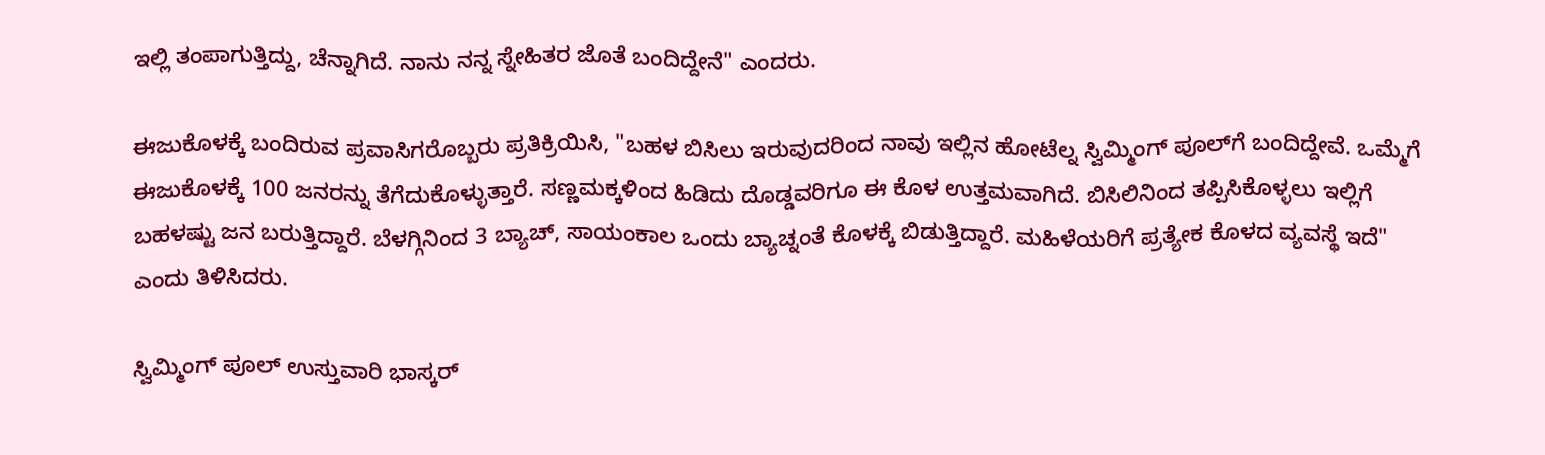ಇಲ್ಲಿ ತಂಪಾಗುತ್ತಿದ್ದು, ಚೆನ್ನಾಗಿದೆ. ನಾನು ನನ್ನ ಸ್ನೇಹಿತರ ಜೊತೆ ಬಂದಿದ್ದೇನೆ" ಎಂದರು.

ಈಜುಕೊಳಕ್ಕೆ ಬಂದಿರುವ ಪ್ರವಾಸಿಗರೊಬ್ಬರು ಪ್ರತಿಕ್ರಿಯಿಸಿ, "ಬಹಳ ಬಿಸಿಲು ಇರುವುದರಿಂದ ನಾವು ಇಲ್ಲಿನ ಹೋಟೆಲ್ನ ಸ್ವಿಮ್ಮಿಂಗ್ ಪೂಲ್‌ಗೆ ಬಂದಿದ್ದೇವೆ. ಒಮ್ಮೆಗೆ ಈಜುಕೊಳಕ್ಕೆ 100 ಜನರನ್ನು ತೆಗೆದುಕೊಳ್ಳುತ್ತಾರೆ. ಸಣ್ಣಮಕ್ಕಳಿಂದ ಹಿಡಿದು ದೊಡ್ಡವರಿಗೂ ಈ ಕೊಳ ಉತ್ತಮವಾಗಿದೆ. ಬಿಸಿಲಿನಿಂದ ತಪ್ಪಿಸಿಕೊಳ್ಳಲು ಇಲ್ಲಿಗೆ ಬಹಳಷ್ಟು ಜನ ಬರುತ್ತಿದ್ದಾರೆ. ಬೆಳಗ್ಗಿನಿಂದ 3 ಬ್ಯಾಚ್, ಸಾಯಂಕಾಲ ಒಂದು ಬ್ಯಾಚ್ನಂತೆ ಕೊಳಕ್ಕೆ ಬಿಡುತ್ತಿದ್ದಾರೆ. ಮಹಿಳೆಯರಿಗೆ ಪ್ರತ್ಯೇಕ ಕೊಳದ ವ್ಯವಸ್ಥೆ ಇದೆ" ಎಂದು ತಿಳಿಸಿದರು.

ಸ್ವಿಮ್ಮಿಂಗ್ ಪೂಲ್‌ ಉಸ್ತುವಾರಿ ಭಾಸ್ಕರ್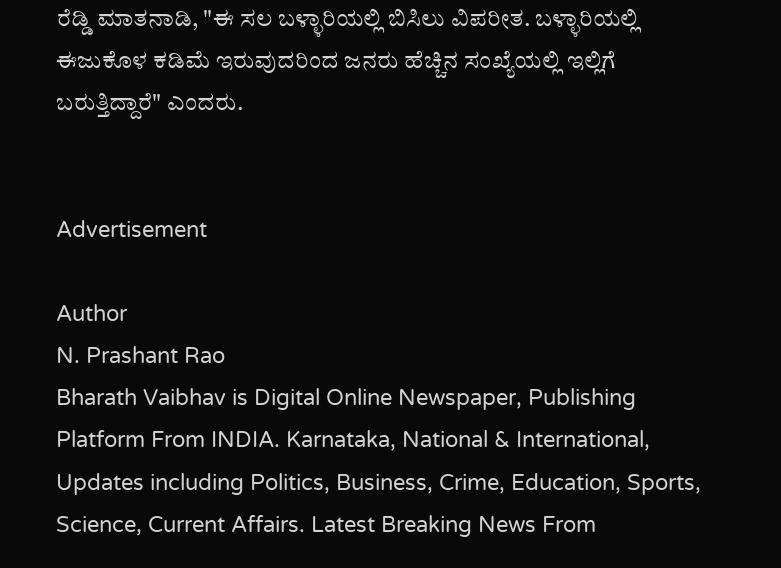ರೆಡ್ಡಿ ಮಾತನಾಡಿ, "ಈ ಸಲ ಬಳ್ಳಾರಿಯಲ್ಲಿ ಬಿಸಿಲು ವಿಪರೀತ. ಬಳ್ಳಾರಿಯಲ್ಲಿ ಈಜುಕೊಳ ಕಡಿಮೆ ಇರುವುದರಿಂದ ಜನರು ಹೆಚ್ಚಿನ ಸಂಖ್ಯೆಯಲ್ಲಿ ಇಲ್ಲಿಗೆ ಬರುತ್ತಿದ್ದಾರೆ" ಎಂದರು.


Advertisement

Author
N. Prashant Rao
Bharath Vaibhav is Digital Online Newspaper, Publishing Platform From INDIA. Karnataka, National & International, Updates including Politics, Business, Crime, Education, Sports, Science, Current Affairs. Latest Breaking News From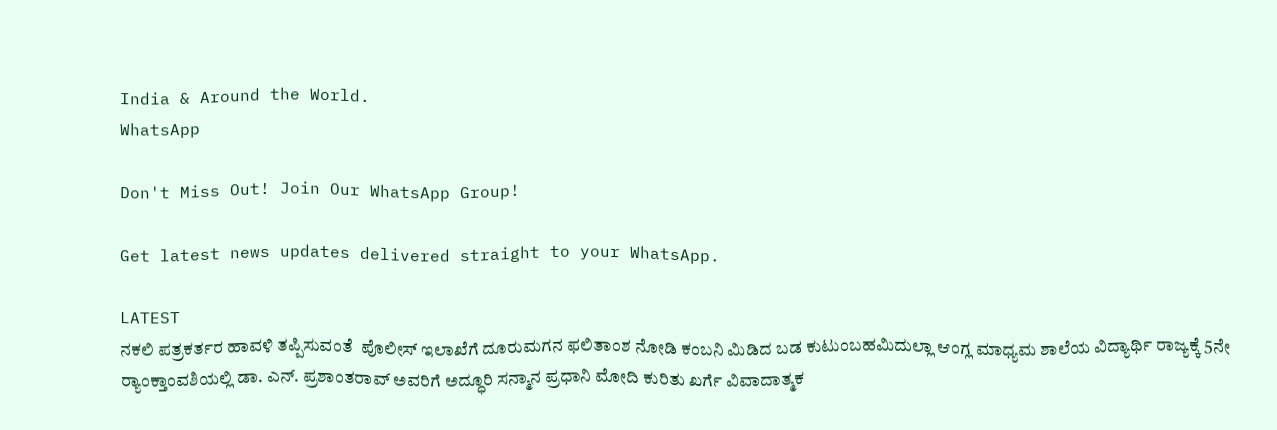India & Around the World.
WhatsApp

Don't Miss Out! Join Our WhatsApp Group!

Get latest news updates delivered straight to your WhatsApp.

LATEST
ನಕಲಿ ಪತ್ರಕರ್ತರ ಹಾವಳಿ ತಪ್ಪಿಸುವಂತೆ  ಪೊಲೀಸ್ ಇಲಾಖೆಗೆ ದೂರುಮಗನ ಫಲಿತಾಂಶ ನೋಡಿ ಕಂಬನಿ ಮಿಡಿದ ಬಡ ಕುಟುಂಬಹಮಿದುಲ್ಲಾ ಆಂಗ್ಲ ಮಾಧ್ಯಮ ಶಾಲೆಯ ವಿದ್ಯಾರ್ಥಿ ರಾಜ್ಯಕ್ಕೆ 5ನೇ ರ್‍ಯಾಂಕ್ತಾಂವಶಿಯಲ್ಲಿ ಡಾ. ಎನ್. ಪ್ರಶಾಂತರಾವ್ ಅವರಿಗೆ ಅದ್ಧೂರಿ ಸನ್ಮಾನ ಪ್ರಧಾನಿ ಮೋದಿ ಕುರಿತು ಖರ್ಗೆ ವಿವಾದಾತ್ಮಕ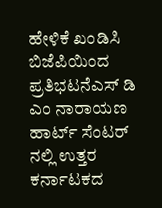ಹೇಳಿಕೆ ಖಂಡಿಸಿ ಬಿಜೆಪಿಯಿಂದ ಪ್ರತಿಭಟನೆಎಸ್ ಡಿ ಎಂ ನಾರಾಯಣ ಹಾರ್ಟ್ ಸೆಂಟರ್ ನಲ್ಲಿ ಉತ್ತರ ಕರ್ನಾಟಕದ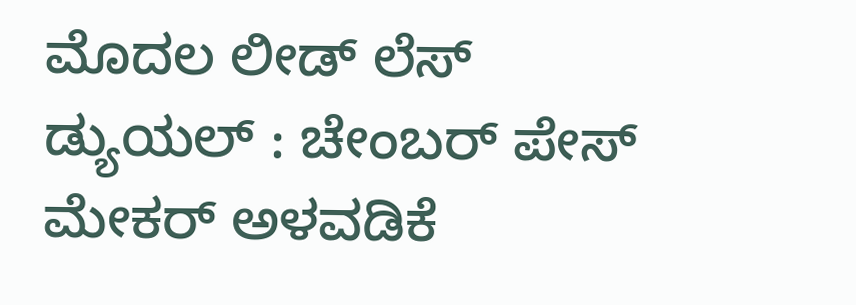ಮೊದಲ ಲೀಡ್ ಲೆಸ್ ಡ್ಯುಯಲ್ : ಚೇಂಬರ್ ಪೇಸ್ ಮೇಕರ್ ಅಳವಡಿಕೆ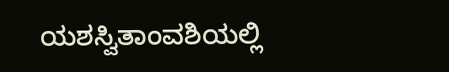ಯಶಸ್ವಿತಾಂವಶಿಯಲ್ಲಿ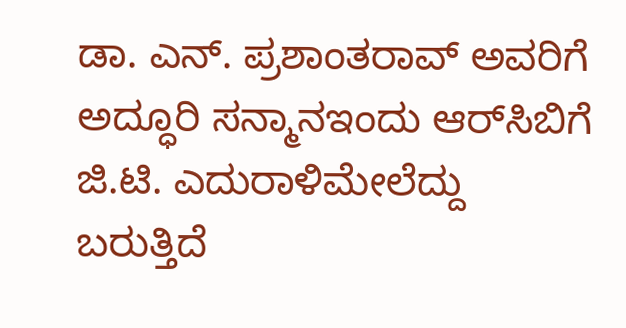ಡಾ. ಎನ್. ಪ್ರಶಾಂತರಾವ್ ಅವರಿಗೆ ಅದ್ಧೂರಿ ಸನ್ಮಾನಇಂದು ಆರ್‌ಸಿಬಿಗೆ ಜಿ.ಟಿ. ಎದುರಾಳಿಮೇಲೆದ್ದು ಬರುತ್ತಿದೆ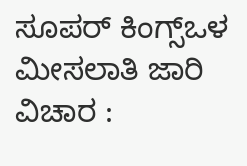ಸೂಪರ್ ಕಿಂಗ್ಸ್ಒಳ ಮೀಸಲಾತಿ ಜಾರಿ ವಿಚಾರ :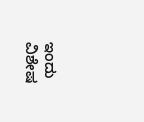ಇಂದು ವಿಶೇಷ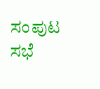ಸಂಪುಟ ಸಭೆ